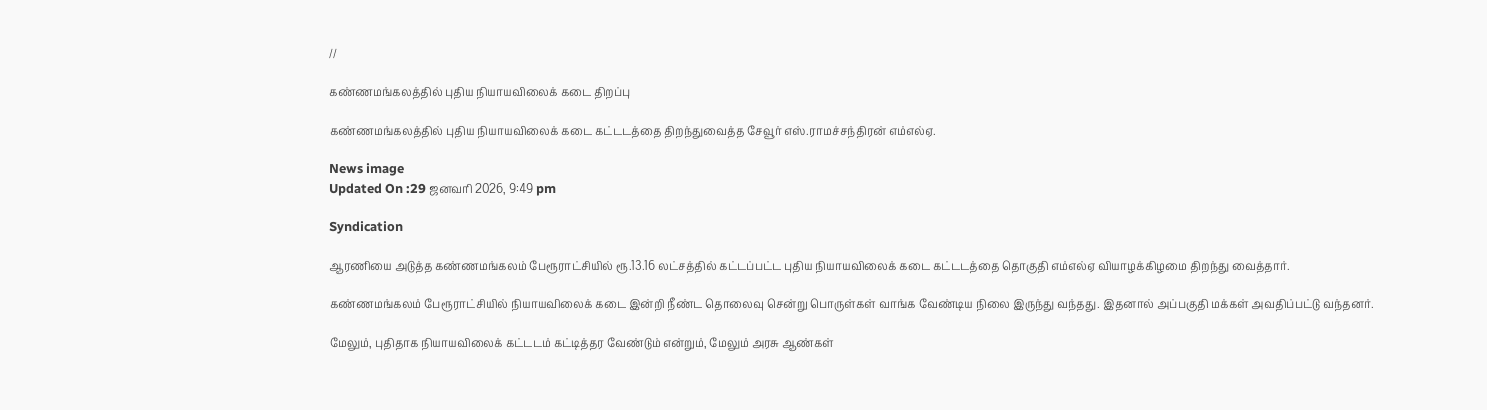//

கண்ணமங்கலத்தில் புதிய நியாயவிலைக் கடை திறப்பு

கண்ணமங்கலத்தில் புதிய நியாயவிலைக் கடை கட்டடத்தை திறந்துவைத்த சேவூர் எஸ்.ராமச்சந்திரன் எம்எல்ஏ.

News image
Updated On :29 ஜனவரி 2026, 9:49 pm

Syndication

ஆரணியை அடுத்த கண்ணமங்கலம் பேரூராட்சியில் ரூ.13.16 லட்சத்தில் கட்டப்பட்ட புதிய நியாயவிலைக் கடை கட்டடத்தை தொகுதி எம்எல்ஏ வியாழக்கிழமை திறந்து வைத்தார்.

கண்ணமங்கலம் பேரூராட்சியில் நியாயவிலைக் கடை இன்றி நீண்ட தொலைவு சென்று பொருள்கள் வாங்க வேண்டிய நிலை இருந்து வந்தது. இதனால் அப்பகுதி மக்கள் அவதிப்பட்டு வந்தனர்.

மேலும், புதிதாக நியாயவிலைக் கட்டடம் கட்டித்தர வேண்டும் என்றும், மேலும் அரசு ஆண்கள்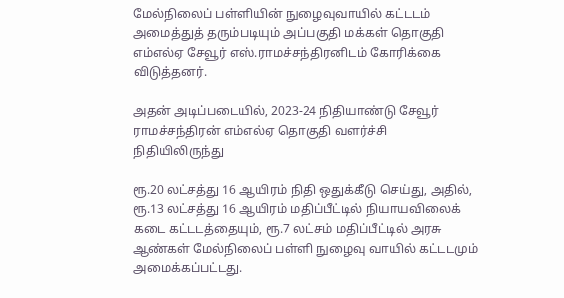மேல்நிலைப் பள்ளியின் நுழைவுவாயில் கட்டடம் அமைத்துத் தரும்படியும் அப்பகுதி மக்கள் தொகுதி எம்எல்ஏ சேவூர் எஸ்.ராமச்சந்திரனிடம் கோரிக்கை விடுத்தனர்.

அதன் அடிப்படையில், 2023-24 நிதியாண்டு சேவூர் ராமச்சந்திரன் எம்எல்ஏ தொகுதி வளர்ச்சி நிதியிலிருந்து

ரூ.20 லட்சத்து 16 ஆயிரம் நிதி ஒதுக்கீடு செய்து, அதில், ரூ.13 லட்சத்து 16 ஆயிரம் மதிப்பீட்டில் நியாயவிலைக் கடை கட்டடத்தையும், ரூ.7 லட்சம் மதிப்பீட்டில் அரசு ஆண்கள் மேல்நிலைப் பள்ளி நுழைவு வாயில் கட்டடமும் அமைக்கப்பட்டது.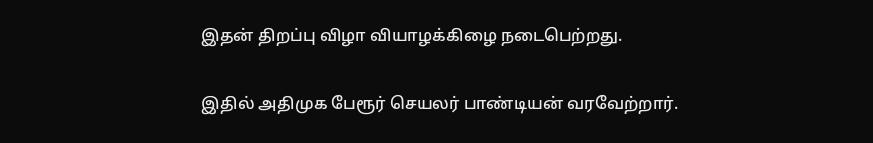இதன் திறப்பு விழா வியாழக்கிழை நடைபெற்றது.

இதில் அதிமுக பேரூர் செயலர் பாண்டியன் வரவேற்றார்.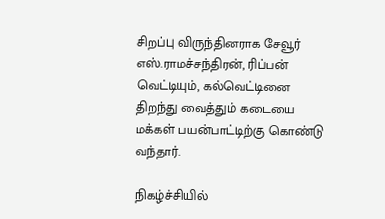சிறப்பு விருந்தினராக சேவூர் எஸ்.ராமச்சந்திரன், ரிப்பன் வெட்டியும், கல்வெட்டினை திறந்து வைத்தும் கடையை மக்கள் பயன்பாட்டிற்கு கொண்டு வந்தார்.

நிகழ்ச்சியில்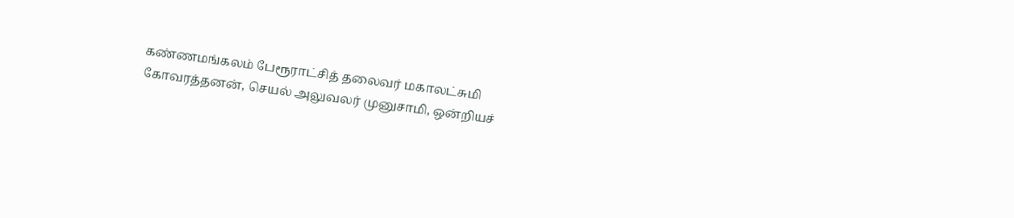கண்ணமங்கலம் பேரூராட்சித் தலைவர் மகாலட்சுமி கோவரத்தனன், செயல் அலுவலர் முனுசாமி, ஒன்றியச்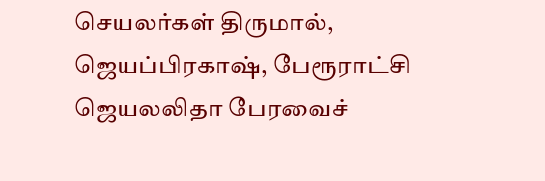செயலர்கள் திருமால், ஜெயப்பிரகாஷ், பேரூராட்சி ஜெயலலிதா பேரவைச்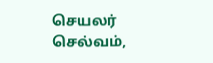செயலர் செல்வம்,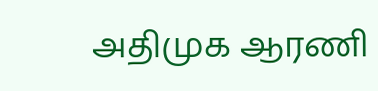அதிமுக ஆரணி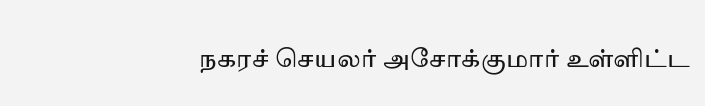நகரச் செயலர் அசோக்குமார் உள்ளிட்ட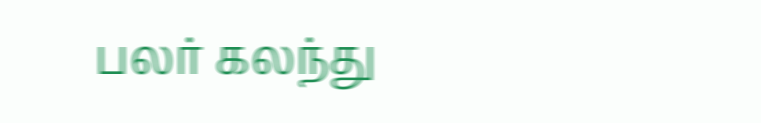பலர் கலந்து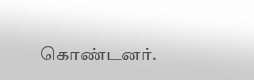கொண்டனர்.